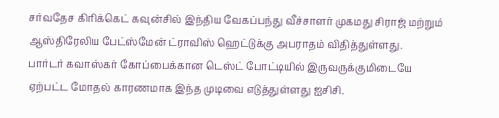சர்வதேச கிரிக்கெட் கவுன்சில் இந்திய வேகப்பந்து வீச்சாளர் முகமது சிராஜ் மற்றும் ஆஸ்திரேலிய பேட்ஸ்மேன் ட்ராவிஸ் ஹெட்டுக்கு அபராதம் விதித்துள்ளது.
பார்டர் கவாஸ்கர் கோப்பைக்கான டெஸ்ட் போட்டியில் இருவருக்குமிடையே ஏற்பட்ட மோதல் காரணமாக இந்த முடிவை எடுத்துள்ளது ஐசிசி.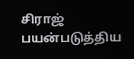சிராஜ் பயன்படுத்திய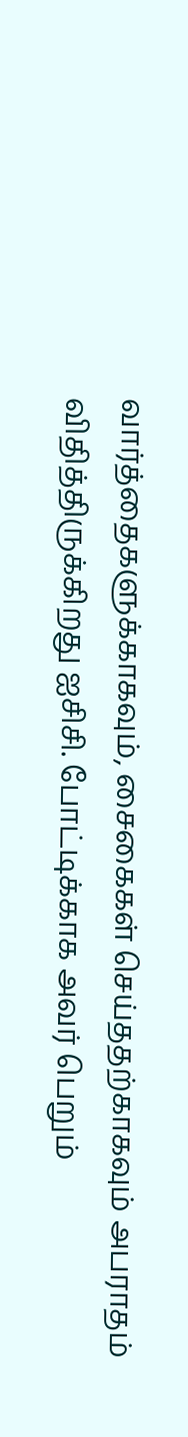வார்த்தைகளுக்காகவும், சைகைகள் செய்ததற்காகவும் அபராதம் விதித்திருக்கிறது ஐசிசி. போட்டிக்காக அவர் பெறும்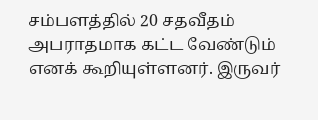சம்பளத்தில் 20 சதவீதம் அபராதமாக கட்ட வேண்டும் எனக் கூறியுள்ளனர். இருவர்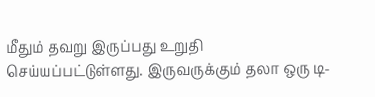மீதும் தவறு இருப்பது உறுதி செய்யப்பட்டுள்ளது. இருவருக்கும் தலா ஒரு டி-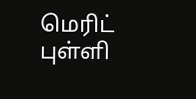மெரிட் புள்ளி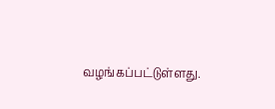வழங்கப்பட்டுள்ளது.